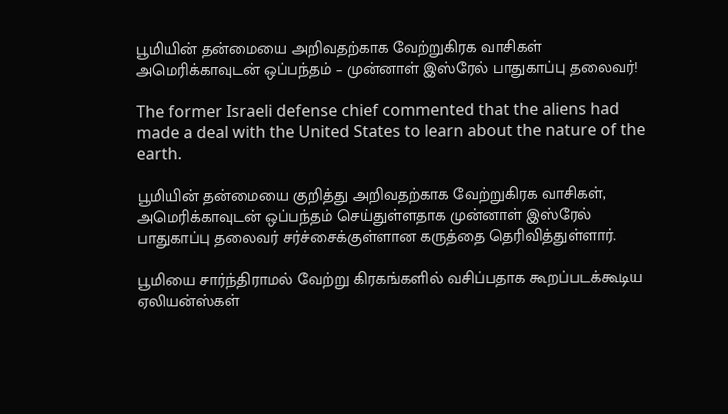பூமியின் தன்மையை அறிவதற்காக வேற்றுகிரக வாசிகள் அமெரிக்காவுடன் ஒப்பந்தம் – முன்னாள் இஸ்ரேல் பாதுகாப்பு தலைவர்!

The former Israeli defense chief commented that the aliens had made a deal with the United States to learn about the nature of the earth.

பூமியின் தன்மையை குறித்து அறிவதற்காக வேற்றுகிரக வாசிகள், அமெரிக்காவுடன் ஒப்பந்தம் செய்துள்ளதாக முன்னாள் இஸ்ரேல் பாதுகாப்பு தலைவர் சர்ச்சைக்குள்ளான கருத்தை தெரிவித்துள்ளார்.

பூமியை சார்ந்திராமல் வேற்று கிரகங்களில் வசிப்பதாக கூறப்படக்கூடிய ஏலியன்ஸ்கள்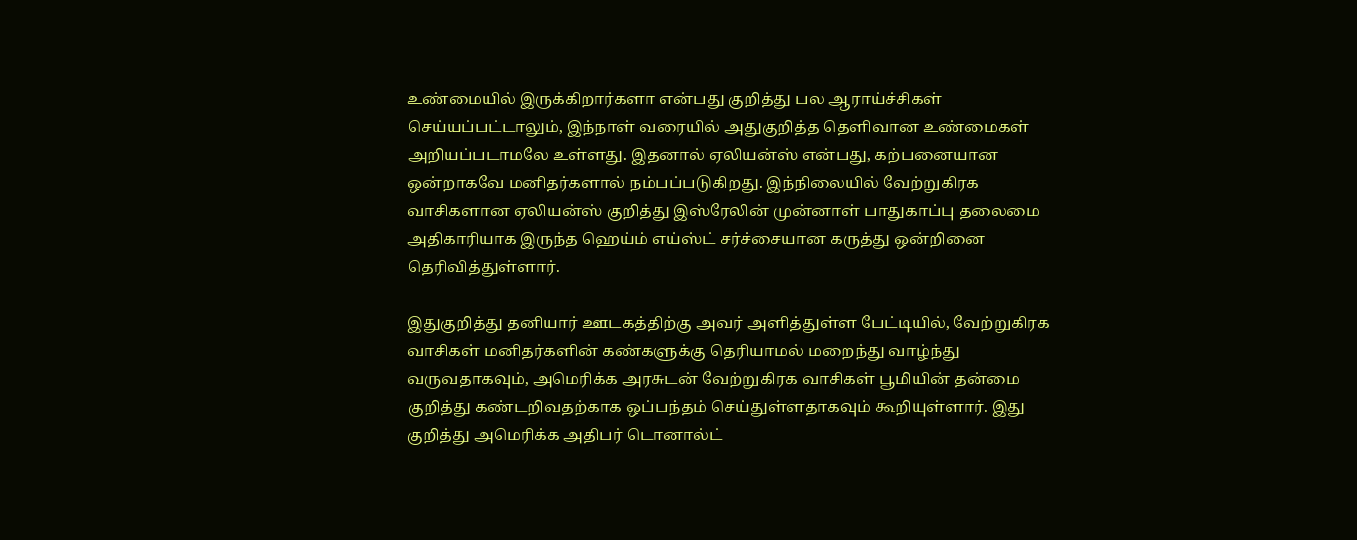உண்மையில் இருக்கிறார்களா என்பது குறித்து பல ஆராய்ச்சிகள் செய்யப்பட்டாலும், இந்நாள் வரையில் அதுகுறித்த தெளிவான உண்மைகள் அறியப்படாமலே உள்ளது. இதனால் ஏலியன்ஸ் என்பது, கற்பனையான ஒன்றாகவே மனிதர்களால் நம்பப்படுகிறது. இந்நிலையில் வேற்றுகிரக வாசிகளான ஏலியன்ஸ் குறித்து இஸ்ரேலின் முன்னாள் பாதுகாப்பு தலைமை அதிகாரியாக இருந்த ஹெய்ம் எய்ஸ்ட் சர்ச்சையான கருத்து ஒன்றினை தெரிவித்துள்ளார்.

இதுகுறித்து தனியார் ஊடகத்திற்கு அவர் அளித்துள்ள பேட்டியில், வேற்றுகிரக வாசிகள் மனிதர்களின் கண்களுக்கு தெரியாமல் மறைந்து வாழ்ந்து வருவதாகவும், அமெரிக்க அரசுடன் வேற்றுகிரக வாசிகள் பூமியின் தன்மை குறித்து கண்டறிவதற்காக ஒப்பந்தம் செய்துள்ளதாகவும் கூறியுள்ளார். இது குறித்து அமெரிக்க அதிபர் டொனால்ட்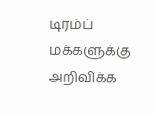டிரம்ப் மக்களுக்கு அறிவிக்க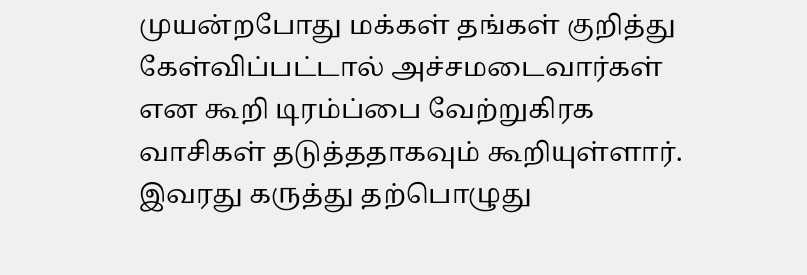முயன்றபோது மக்கள் தங்கள் குறித்து கேள்விப்பட்டால் அச்சமடைவார்கள் என கூறி டிரம்ப்பை வேற்றுகிரக வாசிகள் தடுத்ததாகவும் கூறியுள்ளார். இவரது கருத்து தற்பொழுது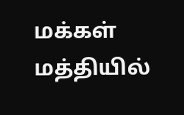மக்கள் மத்தியில்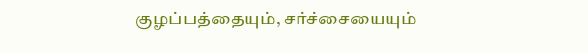குழப்பத்தையும், சர்ச்சையையும்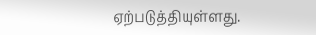ஏற்படுத்தியுள்ளது.